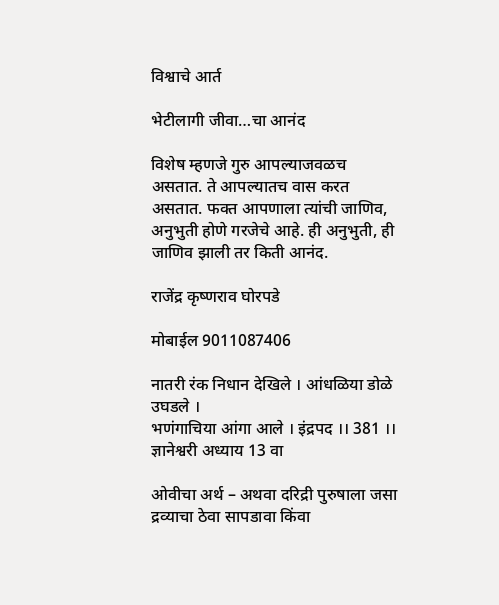विश्वाचे आर्त

भेटीलागी जीवा…चा आनंद

विशेष म्हणजे गुरु आपल्याजवळच असतात. ते आपल्यातच वास करत असतात. फक्त आपणाला त्यांची जाणिव, अनुभुती होणे गरजेचे आहे. ही अनुभुती, ही जाणिव झाली तर किती आनंद.

राजेंद्र कृष्णराव घोरपडे

मोबाईल 9011087406

नातरी रंक निधान देखिले । आंधळिया डोळे उघडले ।
भणंगाचिया आंगा आले । इंद्रपद ।। 381 ।। ज्ञानेश्वरी अध्याय 13 वा

ओवीचा अर्थ – अथवा दरिद्री पुरुषाला जसा द्रव्याचा ठेवा सापडावा किंवा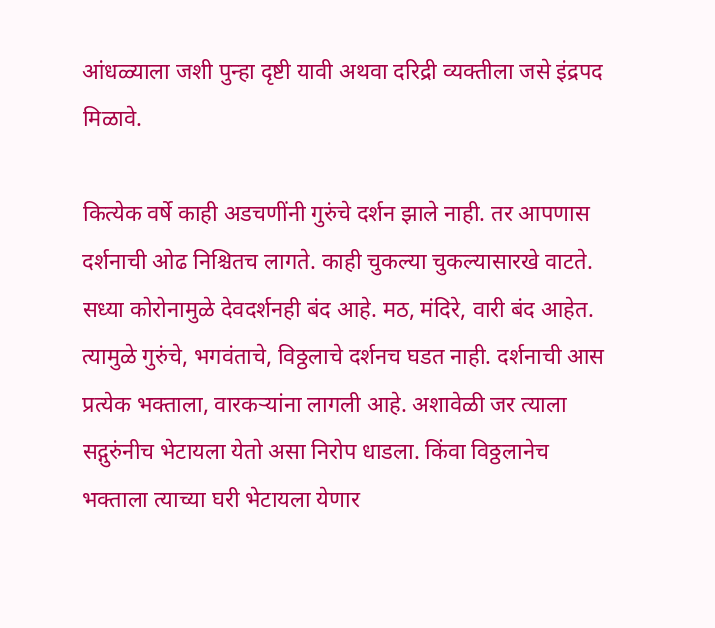आंधळ्याला जशी पुन्हा दृष्टी यावी अथवा दरिद्री व्यक्तीला जसे इंद्रपद मिळावे.

कित्येक वर्षे काही अडचणींनी गुरुंचे दर्शन झाले नाही. तर आपणास दर्शनाची ओढ निश्चितच लागते. काही चुकल्या चुकल्यासारखे वाटते. सध्या कोरोनामुळे देवदर्शनही बंद आहे. मठ, मंदिरे, वारी बंद आहेत. त्यामुळे गुरुंचे, भगवंताचे, विठ्ठलाचे दर्शनच घडत नाही. दर्शनाची आस प्रत्येक भक्ताला, वारकऱ्यांना लागली आहे. अशावेळी जर त्याला सद्गुरुंनीच भेटायला येतो असा निरोप धाडला. किंवा विठ्ठलानेच भक्ताला त्याच्या घरी भेटायला येणार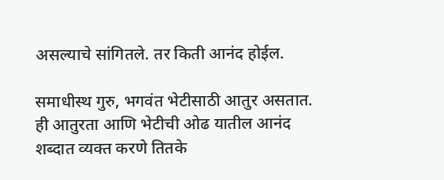असल्याचे सांगितले. तर किती आनंद होईल.

समाधीस्थ गुरु, भगवंत भेटीसाठी आतुर असतात. ही आतुरता आणि भेटीची ओढ यातील आनंद शब्दात व्यक्त करणे तितके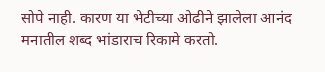सोपे नाही. कारण या भेटीच्या ओढीने झालेला आनंद मनातील शब्द भांडाराच रिकामे करतो.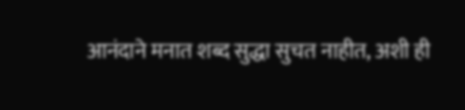आनंदाने मनात शब्द सुद्धा सुचत नाहीत, अशी ही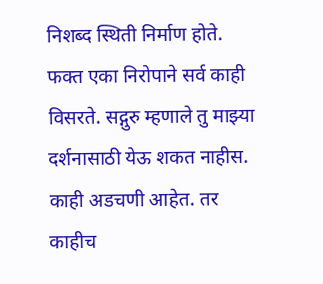निशब्द स्थिती निर्माण होते. फक्त एका निरोपाने सर्व काही विसरते. सद्गुरु म्हणाले तु माझ्या दर्शनासाठी येऊ शकत नाहीस. काही अडचणी आहेत. तर काहीच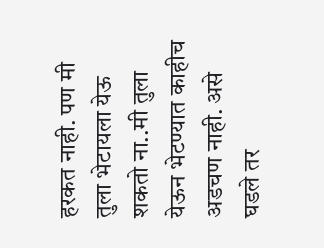हरकत नाही. पण मी तुला भेटायला येऊ शकतो ना..मी तुला येऊन भेटण्यात काहीच अडचण नाही. असे घडले तर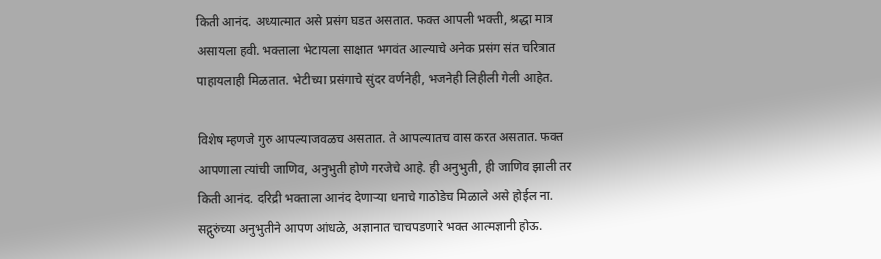किती आनंद. अध्यात्मात असे प्रसंग घडत असतात. फक्त आपली भक्ती, श्रद्धा मात्र असायला हवी. भक्ताला भेटायला साक्षात भगवंत आल्याचे अनेक प्रसंग संत चरित्रात पाहायलाही मिळतात. भेटीच्या प्रसंगाचे सुंदर वर्णनेही, भजनेही लिहीली गेली आहेत.

विशेष म्हणजे गुरु आपल्याजवळच असतात. ते आपल्यातच वास करत असतात. फक्त आपणाला त्यांची जाणिव, अनुभुती होणे गरजेचे आहे. ही अनुभुती, ही जाणिव झाली तर किती आनंद. दरिद्री भक्ताला आनंद देणाऱ्या धनाचे गाठोडेच मिळाले असे होईल ना. सद्गुरुंच्या अनुभुतीने आपण आंधळे, अज्ञानात चाचपडणारे भक्त आत्मज्ञानी होऊ.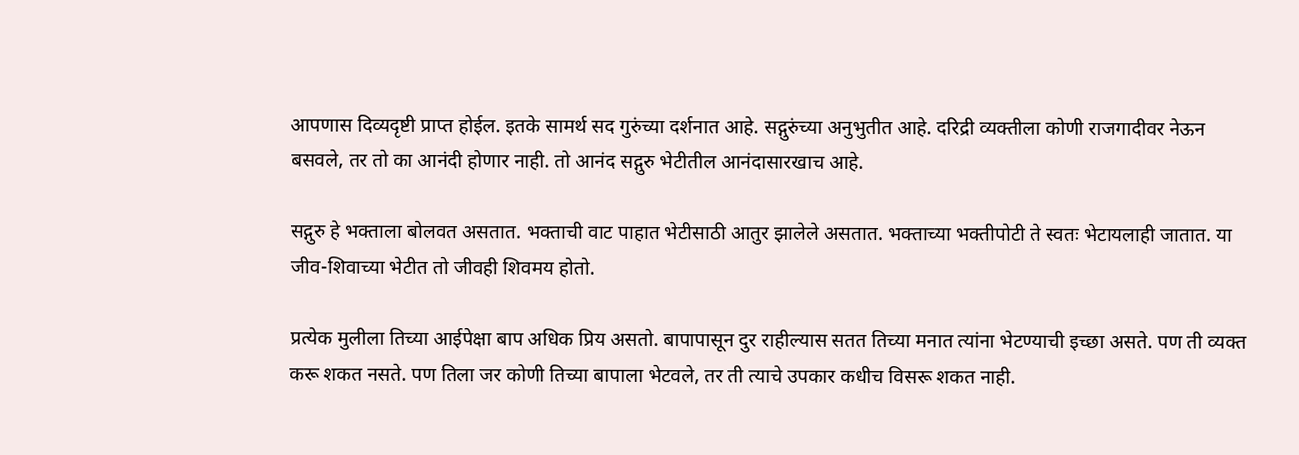आपणास दिव्यदृष्टी प्राप्त होईल. इतके सामर्थ सद गुरुंच्या दर्शनात आहे. सद्गुरुंच्या अनुभुतीत आहे. दरिद्री व्यक्तीला कोणी राजगादीवर नेऊन बसवले, तर तो का आनंदी होणार नाही. तो आनंद सद्गुरु भेटीतील आनंदासारखाच आहे.

सद्गुरु हे भक्ताला बोलवत असतात. भक्ताची वाट पाहात भेटीसाठी आतुर झालेले असतात. भक्ताच्या भक्तीपोटी ते स्वतः भेटायलाही जातात. या जीव-शिवाच्या भेटीत तो जीवही शिवमय होतो.

प्रत्येक मुलीला तिच्या आईपेक्षा बाप अधिक प्रिय असतो. बापापासून दुर राहील्यास सतत तिच्या मनात त्यांना भेटण्याची इच्छा असते. पण ती व्यक्त करू शकत नसते. पण तिला जर कोणी तिच्या बापाला भेटवले, तर ती त्याचे उपकार कधीच विसरू शकत नाही.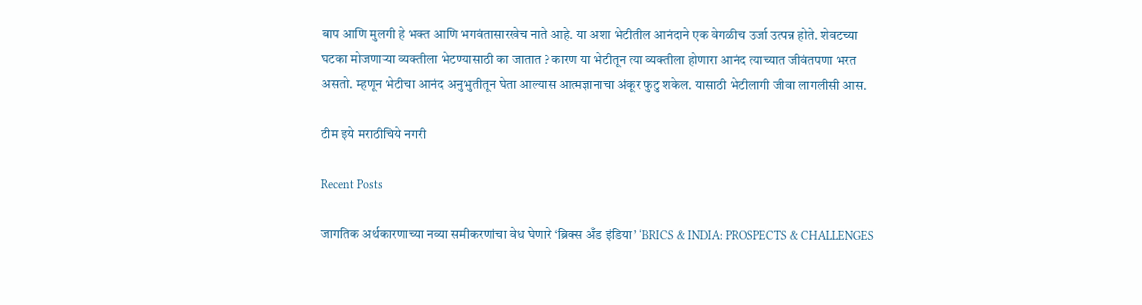बाप आणि मुलगी हे भक्त आणि भगवंतासारखेच नाते आहे. या अशा भेटीतील आनंदाने एक वेगळीच उर्जा उत्पन्न होते. शेवटच्या घटका मोजणाऱ्या व्यक्तीला भेटण्यासाठी का जातात ? कारण या भेटीतून त्या व्यक्तीला होणारा आनंद त्याच्यात जीवंतपणा भरत असतो. म्हणून भेटीचा आनंद अनुभुतीतून घेता आल्यास आत्मज्ञानाचा अंकूर फुटु शकेल. यासाठी भेटीलागी जीवा लागलीसी आस.

टीम इये मराठीचिये नगरी

Recent Posts

जागतिक अर्थकारणाच्या नव्या समीकरणांचा वेध घेणारे ‘ब्रिक्स अँड इंडिया’ ‘BRICS & INDIA: PROSPECTS & CHALLENGES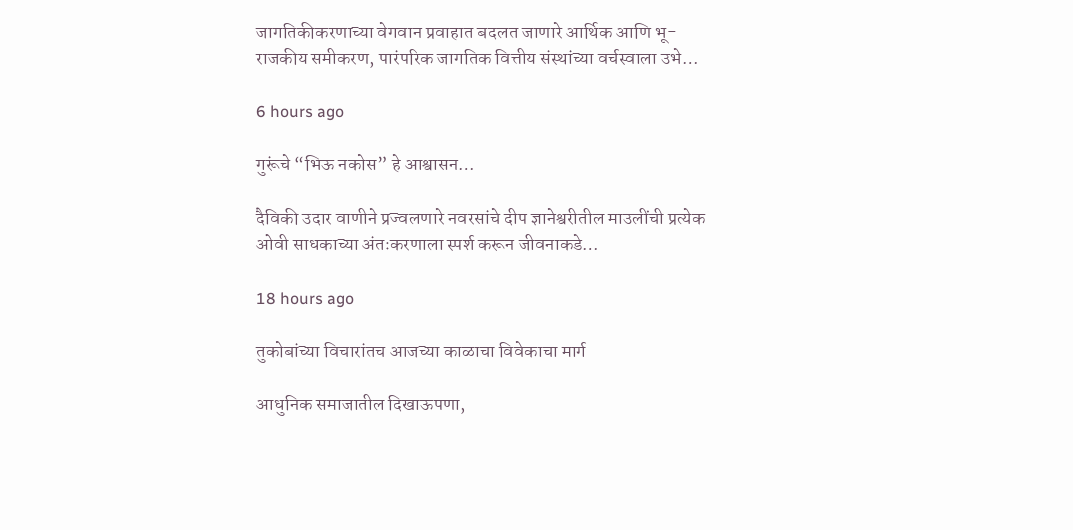जागतिकीकरणाच्या वेगवान प्रवाहात बदलत जाणारे आर्थिक आणि भू-राजकीय समीकरण, पारंपरिक जागतिक वित्तीय संस्थांच्या वर्चस्वाला उभे…

6 hours ago

गुरूंचे “भिऊ नकोस” हे आश्वासन…

दैविकी उदार वाणीने प्रज्वलणारे नवरसांचे दीप ज्ञानेश्वरीतील माउलींची प्रत्येक ओवी साधकाच्या अंतःकरणाला स्पर्श करून जीवनाकडे…

18 hours ago

तुकोबांच्या विचारांतच आजच्या काळाचा विवेकाचा मार्ग

आधुनिक समाजातील दिखाऊपणा,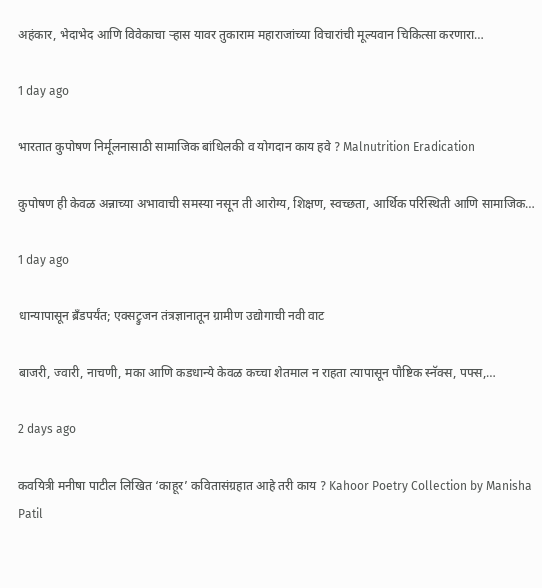अहंकार, भेदाभेद आणि विवेकाचा ऱ्हास यावर तुकाराम महाराजांच्या विचारांची मूल्यवान चिकित्सा करणारा…

1 day ago

भारतात कुपोषण निर्मूलनासाठी सामाजिक बांधिलकी व योगदान काय हवे ? Malnutrition Eradication

कुपोषण ही केवळ अन्नाच्या अभावाची समस्या नसून ती आरोग्य, शिक्षण, स्वच्छता, आर्थिक परिस्थिती आणि सामाजिक…

1 day ago

धान्यापासून ब्रँडपर्यंत; एक्सट्रुजन तंत्रज्ञानातून ग्रामीण उद्योगाची नवी वाट

बाजरी, ज्वारी, नाचणी, मका आणि कडधान्ये केवळ कच्चा शेतमाल न राहता त्यापासून पौष्टिक स्नॅक्स, पफ्स,…

2 days ago

कवयित्री मनीषा पाटील लिखित ‘काहूर’ कवितासंग्रहात आहे तरी काय ? Kahoor Poetry Collection by Manisha Patil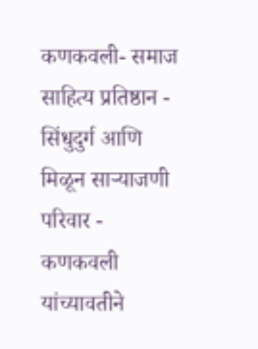कणकवली- समाज साहित्य प्रतिष्ठान - सिंधुदुर्ग आणि मिळून साऱ्याजणी परिवार - कणकवली यांच्यावतीने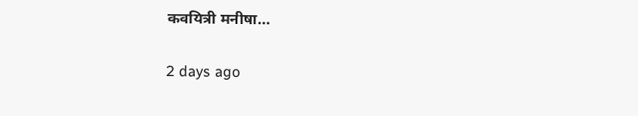कवयित्री मनीषा…

2 days ago